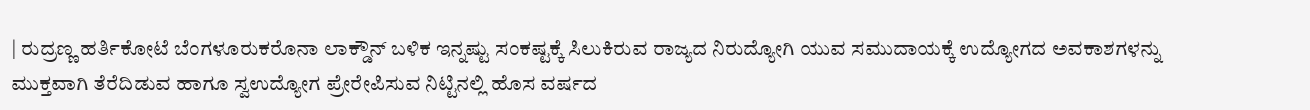| ರುದ್ರಣ್ಣ ಹರ್ತಿಕೋಟೆ ಬೆಂಗಳೂರುಕರೊನಾ ಲಾಕ್ಡೌನ್ ಬಳಿಕ ಇನ್ನಷ್ಟು ಸಂಕಷ್ಟಕ್ಕೆ ಸಿಲುಕಿರುವ ರಾಜ್ಯದ ನಿರುದ್ಯೋಗಿ ಯುವ ಸಮುದಾಯಕ್ಕೆ ಉದ್ಯೋಗದ ಅವಕಾಶಗಳನ್ನು ಮುಕ್ತವಾಗಿ ತೆರೆದಿಡುವ ಹಾಗೂ ಸ್ವಉದ್ಯೋಗ ಪ್ರೇರೇಪಿಸುವ ನಿಟ್ಟಿನಲ್ಲಿ ಹೊಸ ವರ್ಷದ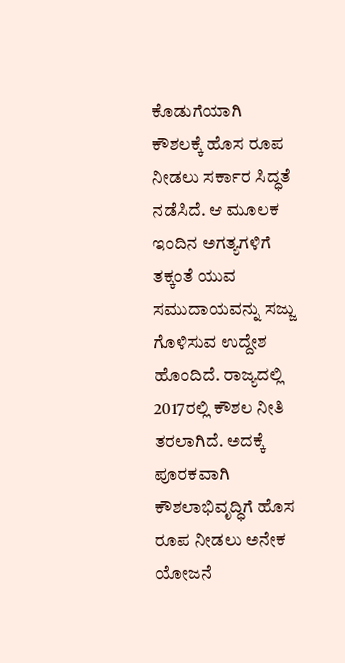ಕೊಡುಗೆಯಾಗಿ ಕೌಶಲಕ್ಕೆ ಹೊಸ ರೂಪ ನೀಡಲು ಸರ್ಕಾರ ಸಿದ್ಧತೆ ನಡೆಸಿದೆ. ಆ ಮೂಲಕ ಇಂದಿನ ಅಗತ್ಯಗಳಿಗೆ ತಕ್ಕಂತೆ ಯುವ ಸಮುದಾಯವನ್ನು ಸಜ್ಜು ಗೊಳಿಸುವ ಉದ್ದೇಶ ಹೊಂದಿದೆ. ರಾಜ್ಯದಲ್ಲಿ 2017ರಲ್ಲಿ ಕೌಶಲ ನೀತಿ ತರಲಾಗಿದೆ. ಅದಕ್ಕೆ ಪೂರಕವಾಗಿ ಕೌಶಲಾಭಿವೃದ್ಧಿಗೆ ಹೊಸ ರೂಪ ನೀಡಲು ಅನೇಕ ಯೋಜನೆ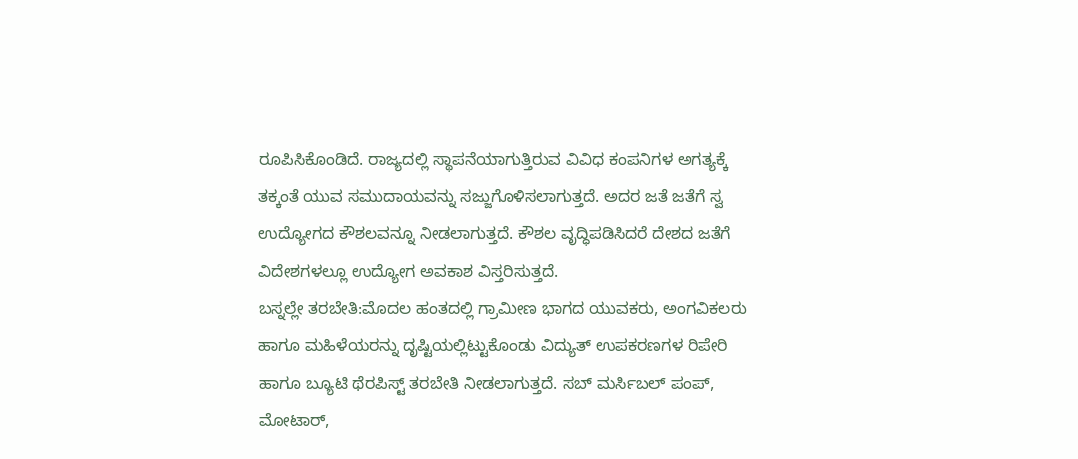ರೂಪಿಸಿಕೊಂಡಿದೆ. ರಾಜ್ಯದಲ್ಲಿ ಸ್ಥಾಪನೆಯಾಗುತ್ತಿರುವ ವಿವಿಧ ಕಂಪನಿಗಳ ಅಗತ್ಯಕ್ಕೆ ತಕ್ಕಂತೆ ಯುವ ಸಮುದಾಯವನ್ನು ಸಜ್ಜುಗೊಳಿಸಲಾಗುತ್ತದೆ. ಅದರ ಜತೆ ಜತೆಗೆ ಸ್ವ ಉದ್ಯೋಗದ ಕೌಶಲವನ್ನೂ ನೀಡಲಾಗುತ್ತದೆ. ಕೌಶಲ ವೃದ್ಧಿಪಡಿಸಿದರೆ ದೇಶದ ಜತೆಗೆ ವಿದೇಶಗಳಲ್ಲೂ ಉದ್ಯೋಗ ಅವಕಾಶ ವಿಸ್ತರಿಸುತ್ತದೆ.
ಬಸ್ನಲ್ಲೇ ತರಬೇತಿ:ಮೊದಲ ಹಂತದಲ್ಲಿ ಗ್ರಾಮೀಣ ಭಾಗದ ಯುವಕರು, ಅಂಗವಿಕಲರು ಹಾಗೂ ಮಹಿಳೆಯರನ್ನು ದೃಷ್ಟಿಯಲ್ಲಿಟ್ಟುಕೊಂಡು ವಿದ್ಯುತ್ ಉಪಕರಣಗಳ ರಿಪೇರಿ ಹಾಗೂ ಬ್ಯೂಟಿ ಥೆರಪಿಸ್ಟ್ ತರಬೇತಿ ನೀಡಲಾಗುತ್ತದೆ. ಸಬ್ ಮರ್ಸಿಬಲ್ ಪಂಪ್, ಮೋಟಾರ್,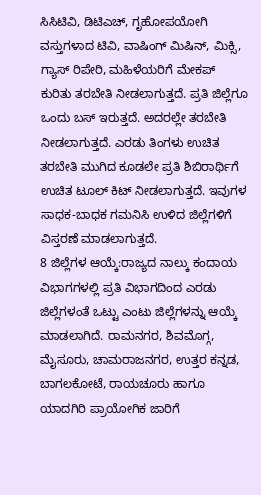ಸಿಸಿಟಿವಿ, ಡಿಟಿಎಚ್, ಗೃಹೋಪಯೋಗಿ ವಸ್ತುಗಳಾದ ಟಿವಿ, ವಾಷಿಂಗ್ ಮಿಷಿನ್, ಮಿಕ್ಸಿ, ಗ್ಯಾಸ್ ರಿಪೇರಿ, ಮಹಿಳೆಯರಿಗೆ ಮೇಕಪ್ ಕುರಿತು ತರಬೇತಿ ನೀಡಲಾಗುತ್ತದೆ. ಪ್ರತಿ ಜಿಲ್ಲೆಗೂ ಒಂದು ಬಸ್ ಇರುತ್ತದೆ. ಅದರಲ್ಲೇ ತರಬೇತಿ ನೀಡಲಾಗುತ್ತದೆ. ಎರಡು ತಿಂಗಳು ಉಚಿತ ತರಬೇತಿ ಮುಗಿದ ಕೂಡಲೇ ಪ್ರತಿ ಶಿಬಿರಾರ್ಥಿಗೆ ಉಚಿತ ಟೂಲ್ ಕಿಟ್ ನೀಡಲಾಗುತ್ತದೆ. ಇವುಗಳ ಸಾಧಕ-ಬಾಧಕ ಗಮನಿಸಿ ಉಳಿದ ಜಿಲ್ಲೆಗಳಿಗೆ ವಿಸ್ತರಣೆ ಮಾಡಲಾಗುತ್ತದೆ.
8 ಜಿಲ್ಲೆಗಳ ಆಯ್ಕೆ:ರಾಜ್ಯದ ನಾಲ್ಕು ಕಂದಾಯ ವಿಭಾಗಗಳಲ್ಲಿ ಪ್ರತಿ ವಿಭಾಗದಿಂದ ಎರಡು ಜಿಲ್ಲೆಗಳಂತೆ ಒಟ್ಟು ಎಂಟು ಜಿಲ್ಲೆಗಳನ್ನು ಆಯ್ಕೆ ಮಾಡಲಾಗಿದೆ. ರಾಮನಗರ, ಶಿವಮೊಗ್ಗ, ಮೈಸೂರು, ಚಾಮರಾಜನಗರ, ಉತ್ತರ ಕನ್ನಡ, ಬಾಗಲಕೋಟೆ, ರಾಯಚೂರು ಹಾಗೂ ಯಾದಗಿರಿ ಪ್ರಾಯೋಗಿಕ ಜಾರಿಗೆ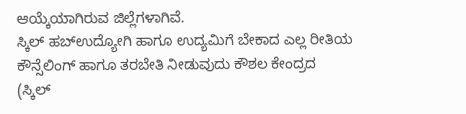ಆಯ್ಕೆಯಾಗಿರುವ ಜಿಲ್ಲೆಗಳಾಗಿವೆ.
ಸ್ಕಿಲ್ ಹಬ್ಉದ್ಯೋಗಿ ಹಾಗೂ ಉದ್ಯಮಿಗೆ ಬೇಕಾದ ಎಲ್ಲ ರೀತಿಯ ಕೌನ್ಸೆಲಿಂಗ್ ಹಾಗೂ ತರಬೇತಿ ನೀಡುವುದು ಕೌಶಲ ಕೇಂದ್ರದ (ಸ್ಕಿಲ್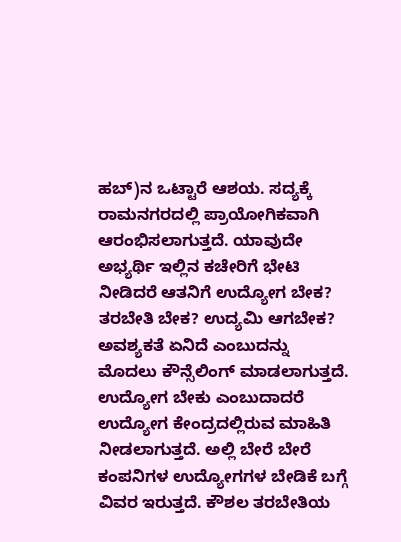ಹಬ್)ನ ಒಟ್ಟಾರೆ ಆಶಯ. ಸದ್ಯಕ್ಕೆ ರಾಮನಗರದಲ್ಲಿ ಪ್ರಾಯೋಗಿಕವಾಗಿ ಆರಂಭಿಸಲಾಗುತ್ತದೆ. ಯಾವುದೇ ಅಭ್ಯರ್ಥಿ ಇಲ್ಲಿನ ಕಚೇರಿಗೆ ಭೇಟಿ ನೀಡಿದರೆ ಆತನಿಗೆ ಉದ್ಯೋಗ ಬೇಕ? ತರಬೇತಿ ಬೇಕ? ಉದ್ಯಮಿ ಆಗಬೇಕ? ಅವಶ್ಯಕತೆ ಏನಿದೆ ಎಂಬುದನ್ನು ಮೊದಲು ಕೌನ್ಸೆಲಿಂಗ್ ಮಾಡಲಾಗುತ್ತದೆ. ಉದ್ಯೋಗ ಬೇಕು ಎಂಬುದಾದರೆ ಉದ್ಯೋಗ ಕೇಂದ್ರದಲ್ಲಿರುವ ಮಾಹಿತಿ ನೀಡಲಾಗುತ್ತದೆ. ಅಲ್ಲಿ ಬೇರೆ ಬೇರೆ ಕಂಪನಿಗಳ ಉದ್ಯೋಗಗಳ ಬೇಡಿಕೆ ಬಗ್ಗೆ ವಿವರ ಇರುತ್ತದೆ. ಕೌಶಲ ತರಬೇತಿಯ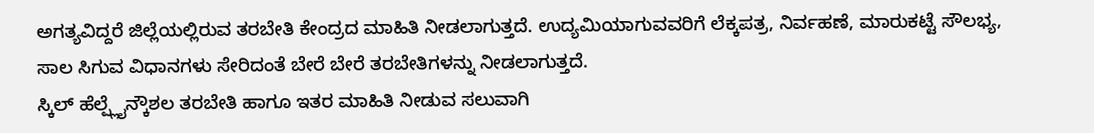ಅಗತ್ಯವಿದ್ದರೆ ಜಿಲ್ಲೆಯಲ್ಲಿರುವ ತರಬೇತಿ ಕೇಂದ್ರದ ಮಾಹಿತಿ ನೀಡಲಾಗುತ್ತದೆ. ಉದ್ಯಮಿಯಾಗುವವರಿಗೆ ಲೆಕ್ಕಪತ್ರ, ನಿರ್ವಹಣೆ, ಮಾರುಕಟ್ಟೆ ಸೌಲಭ್ಯ, ಸಾಲ ಸಿಗುವ ವಿಧಾನಗಳು ಸೇರಿದಂತೆ ಬೇರೆ ಬೇರೆ ತರಬೇತಿಗಳನ್ನು ನೀಡಲಾಗುತ್ತದೆ.
ಸ್ಕಿಲ್ ಹೆಲ್ಪ್ಲೈನ್ಕೌಶಲ ತರಬೇತಿ ಹಾಗೂ ಇತರ ಮಾಹಿತಿ ನೀಡುವ ಸಲುವಾಗಿ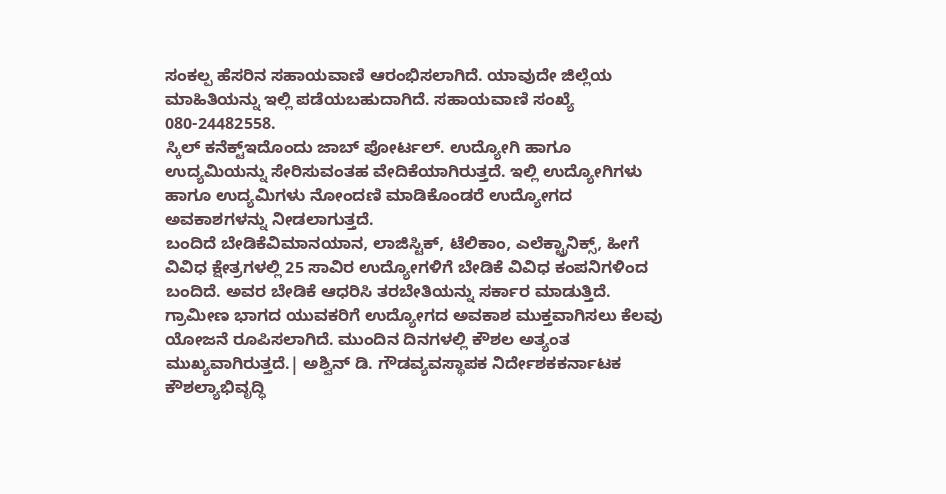ಸಂಕಲ್ಪ ಹೆಸರಿನ ಸಹಾಯವಾಣಿ ಆರಂಭಿಸಲಾಗಿದೆ. ಯಾವುದೇ ಜಿಲ್ಲೆಯ ಮಾಹಿತಿಯನ್ನು ಇಲ್ಲಿ ಪಡೆಯಬಹುದಾಗಿದೆ. ಸಹಾಯವಾಣಿ ಸಂಖ್ಯೆ 080-24482558.
ಸ್ಕಿಲ್ ಕನೆಕ್ಟ್ಇದೊಂದು ಜಾಬ್ ಪೋರ್ಟಲ್. ಉದ್ಯೋಗಿ ಹಾಗೂ ಉದ್ಯಮಿಯನ್ನು ಸೇರಿಸುವಂತಹ ವೇದಿಕೆಯಾಗಿರುತ್ತದೆ. ಇಲ್ಲಿ ಉದ್ಯೋಗಿಗಳು ಹಾಗೂ ಉದ್ಯಮಿಗಳು ನೋಂದಣಿ ಮಾಡಿಕೊಂಡರೆ ಉದ್ಯೋಗದ ಅವಕಾಶಗಳನ್ನು ನೀಡಲಾಗುತ್ತದೆ.
ಬಂದಿದೆ ಬೇಡಿಕೆವಿಮಾನಯಾನ, ಲಾಜಿಸ್ಟಿಕ್, ಟೆಲಿಕಾಂ, ಎಲೆಕ್ಟ್ರಾನಿಕ್ಸ್, ಹೀಗೆ ವಿವಿಧ ಕ್ಷೇತ್ರಗಳಲ್ಲಿ 25 ಸಾವಿರ ಉದ್ಯೋಗಳಿಗೆ ಬೇಡಿಕೆ ವಿವಿಧ ಕಂಪನಿಗಳಿಂದ ಬಂದಿದೆ. ಅವರ ಬೇಡಿಕೆ ಆಧರಿಸಿ ತರಬೇತಿಯನ್ನು ಸರ್ಕಾರ ಮಾಡುತ್ತಿದೆ.
ಗ್ರಾಮೀಣ ಭಾಗದ ಯುವಕರಿಗೆ ಉದ್ಯೋಗದ ಅವಕಾಶ ಮುಕ್ತವಾಗಿಸಲು ಕೆಲವು ಯೋಜನೆ ರೂಪಿಸಲಾಗಿದೆ. ಮುಂದಿನ ದಿನಗಳಲ್ಲಿ ಕೌಶಲ ಅತ್ಯಂತ ಮುಖ್ಯವಾಗಿರುತ್ತದೆ.| ಅಶ್ವಿನ್ ಡಿ. ಗೌಡವ್ಯವಸ್ಥಾಪಕ ನಿರ್ದೇಶಕಕರ್ನಾಟಕ ಕೌಶಲ್ಯಾಭಿವೃದ್ಧಿ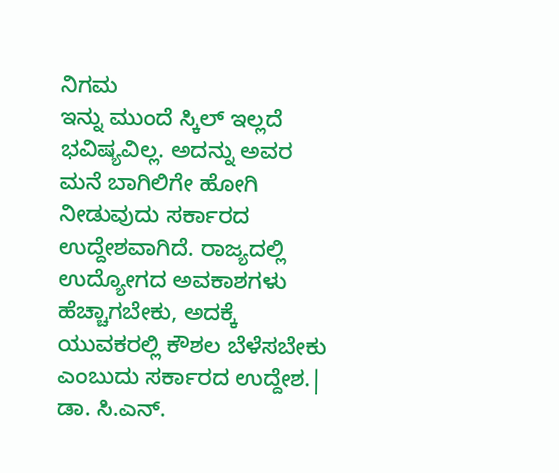ನಿಗಮ
ಇನ್ನು ಮುಂದೆ ಸ್ಕಿಲ್ ಇಲ್ಲದೆ ಭವಿಷ್ಯವಿಲ್ಲ. ಅದನ್ನು ಅವರ ಮನೆ ಬಾಗಿಲಿಗೇ ಹೋಗಿ ನೀಡುವುದು ಸರ್ಕಾರದ ಉದ್ದೇಶವಾಗಿದೆ. ರಾಜ್ಯದಲ್ಲಿ ಉದ್ಯೋಗದ ಅವಕಾಶಗಳು ಹೆಚ್ಚಾಗಬೇಕು, ಅದಕ್ಕೆ ಯುವಕರಲ್ಲಿ ಕೌಶಲ ಬೆಳೆಸಬೇಕು ಎಂಬುದು ಸರ್ಕಾರದ ಉದ್ದೇಶ.| ಡಾ. ಸಿ.ಎನ್.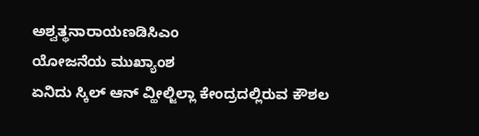ಅಶ್ವತ್ಥನಾರಾಯಣಡಿಸಿಎಂ
ಯೋಜನೆಯ ಮುಖ್ಯಾಂಶ
ಏನಿದು ಸ್ಕಿಲ್ ಆನ್ ವ್ಹೀಲ್ಜಿಲ್ಲಾ ಕೇಂದ್ರದಲ್ಲಿರುವ ಕೌಶಲ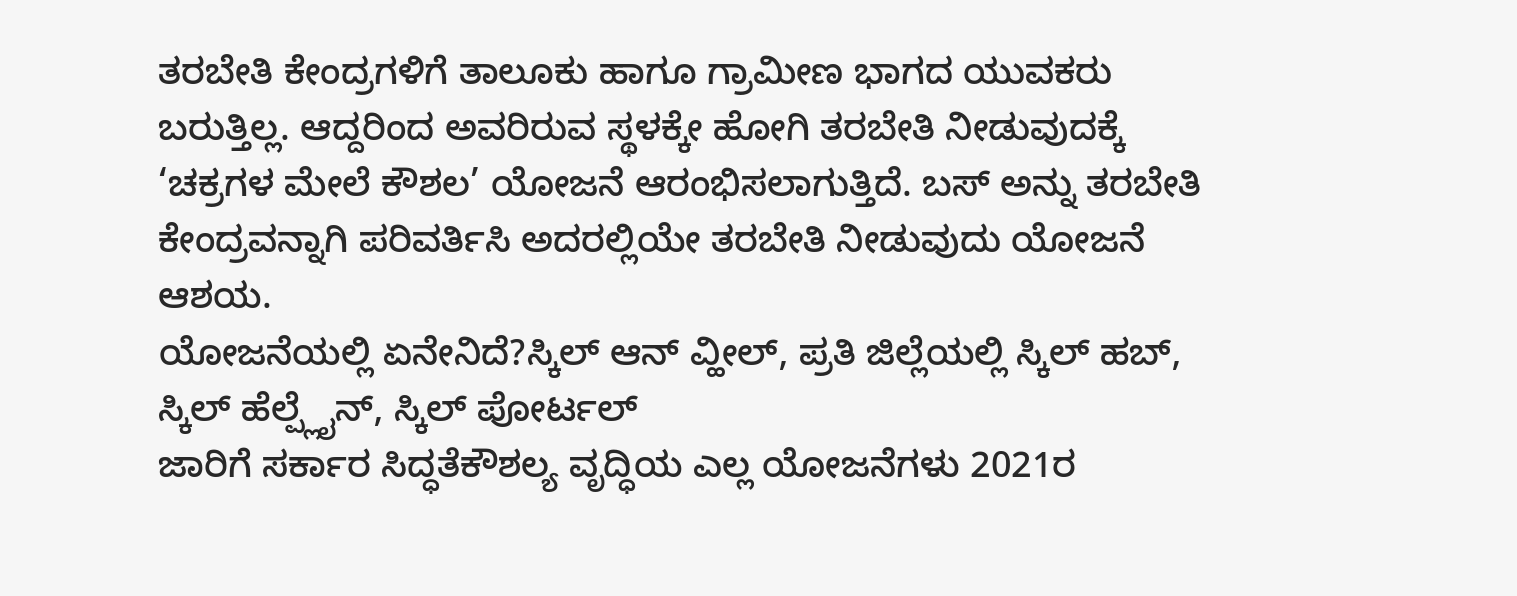ತರಬೇತಿ ಕೇಂದ್ರಗಳಿಗೆ ತಾಲೂಕು ಹಾಗೂ ಗ್ರಾಮೀಣ ಭಾಗದ ಯುವಕರು ಬರುತ್ತಿಲ್ಲ. ಆದ್ದರಿಂದ ಅವರಿರುವ ಸ್ಥಳಕ್ಕೇ ಹೋಗಿ ತರಬೇತಿ ನೀಡುವುದಕ್ಕೆ ‘ಚಕ್ರಗಳ ಮೇಲೆ ಕೌಶಲ’ ಯೋಜನೆ ಆರಂಭಿಸಲಾಗುತ್ತಿದೆ. ಬಸ್ ಅನ್ನು ತರಬೇತಿ ಕೇಂದ್ರವನ್ನಾಗಿ ಪರಿವರ್ತಿಸಿ ಅದರಲ್ಲಿಯೇ ತರಬೇತಿ ನೀಡುವುದು ಯೋಜನೆ ಆಶಯ.
ಯೋಜನೆಯಲ್ಲಿ ಏನೇನಿದೆ?ಸ್ಕಿಲ್ ಆನ್ ವ್ಹೀಲ್, ಪ್ರತಿ ಜಿಲ್ಲೆಯಲ್ಲಿ ಸ್ಕಿಲ್ ಹಬ್, ಸ್ಕಿಲ್ ಹೆಲ್ಪ್ಲೈನ್, ಸ್ಕಿಲ್ ಪೋರ್ಟಲ್
ಜಾರಿಗೆ ಸರ್ಕಾರ ಸಿದ್ಧತೆಕೌಶಲ್ಯ ವೃದ್ಧಿಯ ಎಲ್ಲ ಯೋಜನೆಗಳು 2021ರ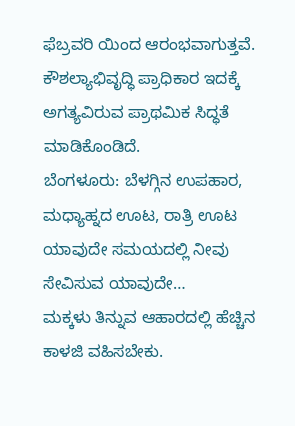ಫೆಬ್ರವರಿ ಯಿಂದ ಆರಂಭವಾಗುತ್ತವೆ. ಕೌಶಲ್ಯಾಭಿವೃದ್ಧಿ ಪ್ರಾಧಿಕಾರ ಇದಕ್ಕೆ ಅಗತ್ಯವಿರುವ ಪ್ರಾಥಮಿಕ ಸಿದ್ಧತೆ ಮಾಡಿಕೊಂಡಿದೆ.
ಬೆಂಗಳೂರು: ಬೆಳಗ್ಗಿನ ಉಪಹಾರ, ಮಧ್ಯಾಹ್ನದ ಊಟ, ರಾತ್ರಿ ಊಟ ಯಾವುದೇ ಸಮಯದಲ್ಲಿ ನೀವು ಸೇವಿಸುವ ಯಾವುದೇ…
ಮಕ್ಕಳು ತಿನ್ನುವ ಆಹಾರದಲ್ಲಿ ಹೆಚ್ಚಿನ ಕಾಳಜಿ ವಹಿಸಬೇಕು.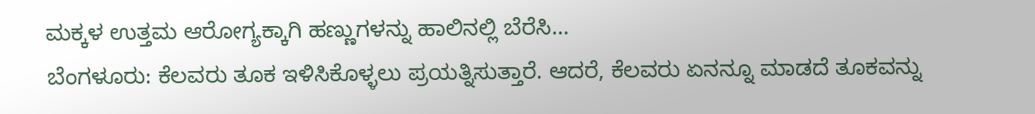ಮಕ್ಕಳ ಉತ್ತಮ ಆರೋಗ್ಯಕ್ಕಾಗಿ ಹಣ್ಣುಗಳನ್ನು ಹಾಲಿನಲ್ಲಿ ಬೆರೆಸಿ…
ಬೆಂಗಳೂರು: ಕೆಲವರು ತೂಕ ಇಳಿಸಿಕೊಳ್ಳಲು ಪ್ರಯತ್ನಿಸುತ್ತಾರೆ. ಆದರೆ, ಕೆಲವರು ಏನನ್ನೂ ಮಾಡದೆ ತೂಕವನ್ನು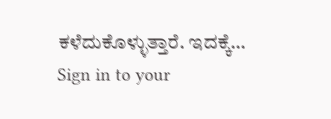ಕಳೆದುಕೊಳ್ಳುತ್ತಾರೆ. ಇದಕ್ಕೆ…
Sign in to your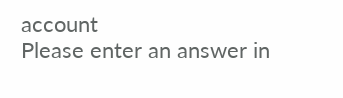account
Please enter an answer in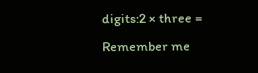digits:2 × three =
Remember me